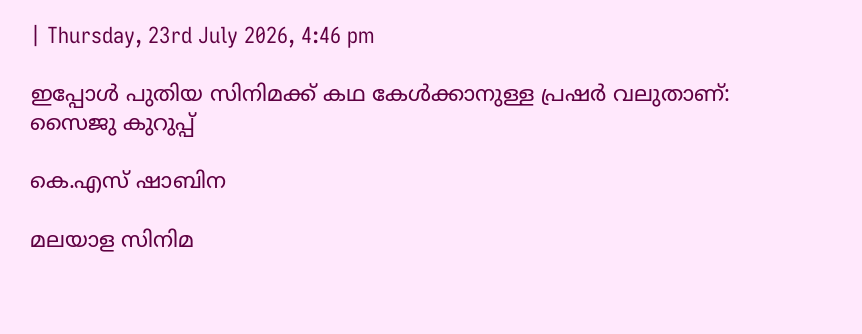| Thursday, 23rd July 2026, 4:46 pm

ഇപ്പോൾ പുതിയ സിനിമക്ക് കഥ കേൾക്കാനുള്ള പ്രഷർ വലുതാണ്: സൈജു കുറുപ്പ്

കെ.എസ് ഷാബിന

മലയാള സിനിമ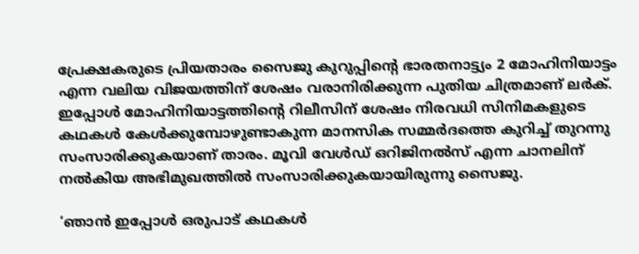പ്രേക്ഷകരുടെ പ്രിയതാരം സൈജു കുറുപ്പിന്റെ ഭാരതനാട്ട്യം 2 മോഹിനിയാട്ടം എന്ന വലിയ വിജയത്തിന് ശേഷം വരാനിരിക്കുന്ന പുതിയ ചിത്രമാണ് ലർക്. ഇപ്പോൾ മോഹിനിയാട്ടത്തിന്റെ റിലീസിന് ശേഷം നിരവധി സിനിമകളുടെ കഥകൾ കേൾക്കുമ്പോഴുണ്ടാകുന്ന മാനസിക സമ്മർദത്തെ കുറിച്ച് തുറന്നു സംസാരിക്കുകയാണ് താരം. മൂവി വേൾഡ് ഒറിജിനൽസ് എന്ന ചാനലിന് നൽകിയ അഭിമുഖത്തിൽ സംസാരിക്കുകയായിരുന്നു സൈജു.

‘ഞാൻ ഇപ്പോൾ ഒരുപാട് കഥകൾ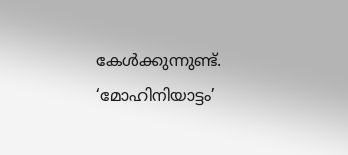കേൾക്കുന്നുണ്ട്. ‘മോഹിനിയാട്ടം’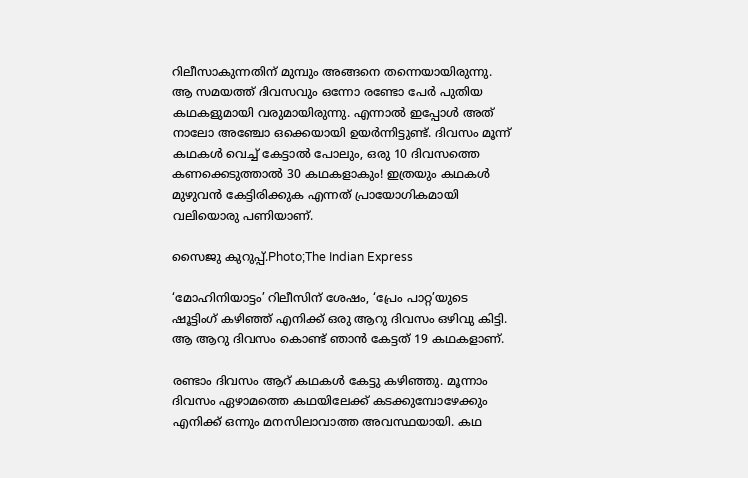റിലീസാകുന്നതിന് മുമ്പും അങ്ങനെ തന്നെയായിരുന്നു. ആ സമയത്ത് ദിവസവും ഒന്നോ രണ്ടോ പേർ പുതിയ കഥകളുമായി വരുമായിരുന്നു. എന്നാൽ ഇപ്പോൾ അത് നാലോ അഞ്ചോ ഒക്കെയായി ഉയർന്നിട്ടുണ്ട്. ദിവസം മൂന്ന് കഥകൾ വെച്ച് കേട്ടാൽ പോലും, ഒരു 10 ദിവസത്തെ കണക്കെടുത്താൽ 30 കഥകളാകും! ഇത്രയും കഥകൾ മുഴുവൻ കേട്ടിരിക്കുക എന്നത് പ്രായോഗികമായി വലിയൊരു പണിയാണ്.

സൈജു കുറുപ്പ്.Photo;The Indian Express

‘മോഹിനിയാട്ടം’ റിലീസിന് ശേഷം, ‘പ്രേം പാറ്റ’യുടെ ഷൂട്ടിംഗ് കഴിഞ്ഞ് എനിക്ക് ഒരു ആറു ദിവസം ഒഴിവു കിട്ടി. ആ ആറു ദിവസം കൊണ്ട് ഞാൻ കേട്ടത് 19 കഥകളാണ്.

രണ്ടാം ദിവസം ആറ് കഥകൾ കേട്ടു കഴിഞ്ഞു. മൂന്നാം ദിവസം ഏഴാമത്തെ കഥയിലേക്ക് കടക്കുമ്പോഴേക്കും എനിക്ക് ഒന്നും മനസിലാവാത്ത അവസ്ഥയായി. കഥ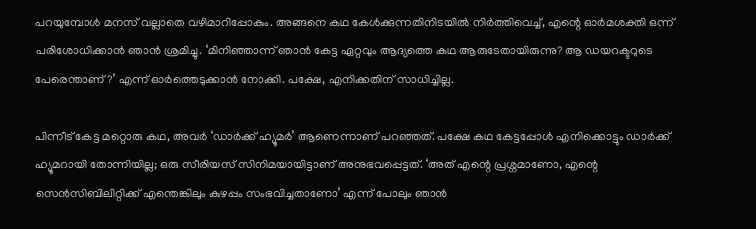പറയുമ്പോൾ മനസ് വല്ലാതെ വഴിമാറിപ്പോകും. അങ്ങനെ കഥ കേൾക്കുന്നതിനിടയിൽ നിർത്തിവെച്ച്, എന്റെ ഓർമശക്തി ഒന്ന് പരിശോധിക്കാൻ ഞാൻ ശ്രമിച്ചു. ‘മിനിഞ്ഞാന്ന് ഞാൻ കേട്ട ഏറ്റവും ആദ്യത്തെ കഥ ആരുടേതായിരുന്നു? ആ ഡയറക്ടറുടെ പേരെന്താണ്?’ എന്ന് ഓർത്തെടുക്കാൻ നോക്കി. പക്ഷേ, എനിക്കതിന് സാധിച്ചില്ല.

പിന്നീട് കേട്ട മറ്റൊരു കഥ, അവർ ‘ഡാർക്ക് ഹ്യൂമർ’ ആണെന്നാണ് പറഞ്ഞത്. പക്ഷേ കഥ കേട്ടപ്പോൾ എനിക്കൊട്ടും ഡാർക്ക് ഹ്യൂമറായി തോന്നിയില്ല; ഒരു സീരിയസ് സിനിമയായിട്ടാണ് അനുഭവപ്പെട്ടത്. ‘അത് എന്റെ പ്രശ്നമാണോ, എന്റെ സെൻസിബിലിറ്റിക്ക് എന്തെങ്കിലും കുഴപ്പം സംഭവിച്ചതാണോ’ എന്ന് പോലും ഞാൻ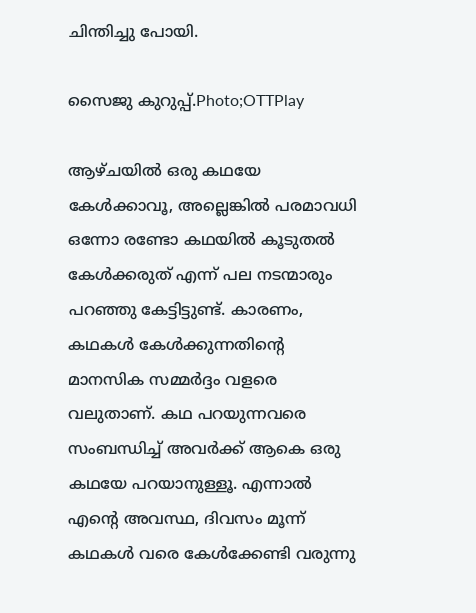ചിന്തിച്ചു പോയി.

സൈജു കുറുപ്പ്.Photo;OTTPlay

ആഴ്ചയിൽ ഒരു കഥയേ കേൾക്കാവൂ, അല്ലെങ്കിൽ പരമാവധി ഒന്നോ രണ്ടോ കഥയിൽ കൂടുതൽ കേൾക്കരുത് എന്ന് പല നടന്മാരും പറഞ്ഞു കേട്ടിട്ടുണ്ട്. കാരണം, കഥകൾ കേൾക്കുന്നതിന്റെ മാനസിക സമ്മർദ്ദം വളരെ വലുതാണ്. കഥ പറയുന്നവരെ സംബന്ധിച്ച് അവർക്ക് ആകെ ഒരു കഥയേ പറയാനുള്ളൂ. എന്നാൽ എന്റെ അവസ്ഥ, ദിവസം മൂന്ന് കഥകൾ വരെ കേൾക്കേണ്ടി വരുന്നു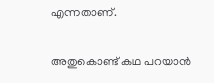എന്നതാണ്.

അതുകൊണ്ട് കഥ പറയാൻ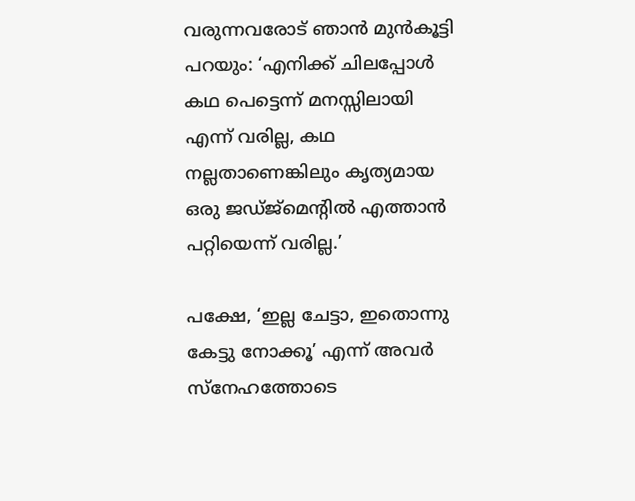വരുന്നവരോട് ഞാൻ മുൻകൂട്ടി പറയും: ‘എനിക്ക് ചിലപ്പോൾ കഥ പെട്ടെന്ന് മനസ്സിലായി എന്ന് വരില്ല, കഥ നല്ലതാണെങ്കിലും കൃത്യമായ ഒരു ജഡ്ജ്മെന്റിൽ എത്താൻ പറ്റിയെന്ന് വരില്ല.’

പക്ഷേ, ‘ഇല്ല ചേട്ടാ, ഇതൊന്നു കേട്ടു നോക്കൂ’ എന്ന് അവർ സ്നേഹത്തോടെ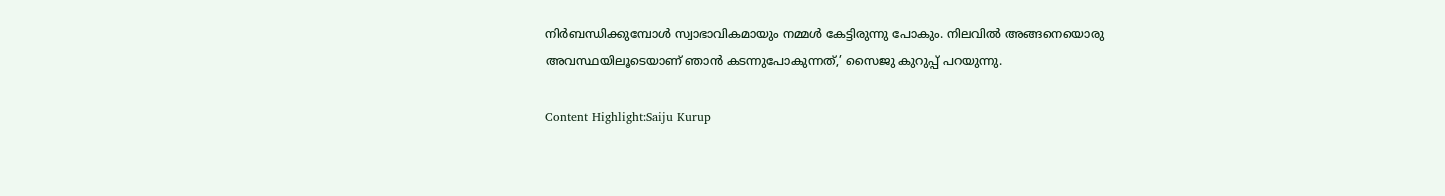നിർബന്ധിക്കുമ്പോൾ സ്വാഭാവികമായും നമ്മൾ കേട്ടിരുന്നു പോകും. നിലവിൽ അങ്ങനെയൊരു അവസ്ഥയിലൂടെയാണ് ഞാൻ കടന്നുപോകുന്നത്,’ സൈജു കുറുപ്പ് പറയുന്നു.

Content Highlight:Saiju Kurup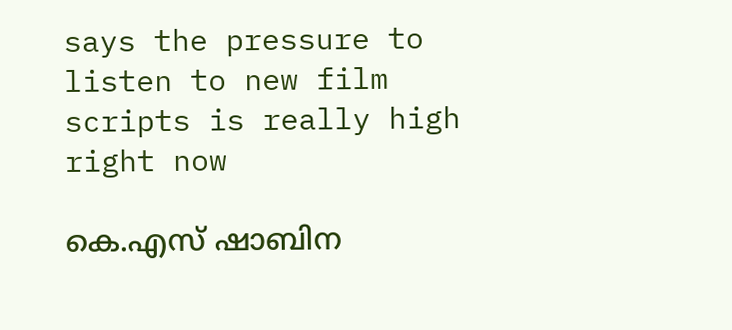says the pressure to listen to new film scripts is really high right now

കെ.എസ് ഷാബിന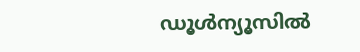ഡൂള്‍ന്യൂസില്‍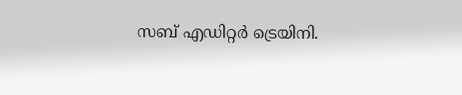സബ് എഡിറ്റര്‍ ട്രെയിനി.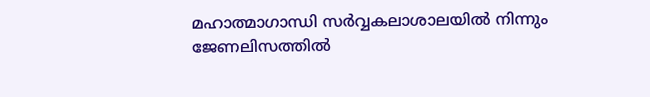മഹാത്മാഗാന്ധി സര്‍വ്വകലാശാലയില്‍ നിന്നും ജേണലിസത്തില്‍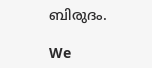ബിരുദം.

We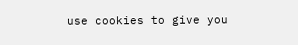use cookies to give you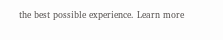the best possible experience. Learn more